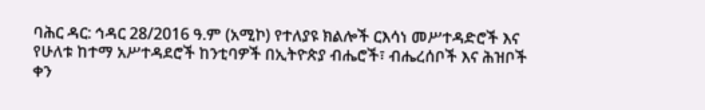ባሕር ዳር: ኅዳር 28/2016 ዓ.ም (አሚኮ) የተለያዩ ክልሎች ርእሳነ መሥተዳድሮች እና የሁለቱ ከተማ አሥተዳደሮች ከንቲባዎች በኢትዮጵያ ብሔሮች፣ ብሔረሰቦች እና ሕዝቦች ቀን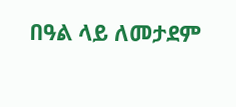በዓል ላይ ለመታደም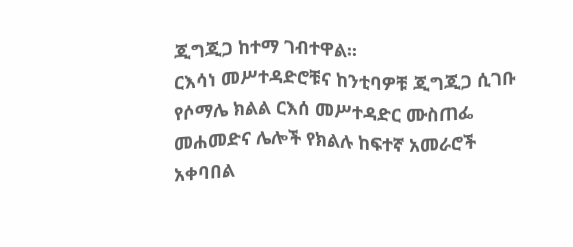ጂግጂጋ ከተማ ገብተዋል፡፡
ርእሳነ መሥተዳድሮቹና ከንቲባዎቹ ጂግጂጋ ሲገቡ የሶማሌ ክልል ርእሰ መሥተዳድር ሙስጠፌ መሐመድና ሌሎች የክልሉ ከፍተኛ አመራሮች አቀባበል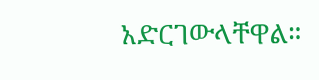አድርገውላቸዋል።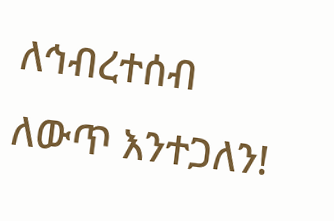ለኅብረተሰብ ለውጥ እንተጋለን!